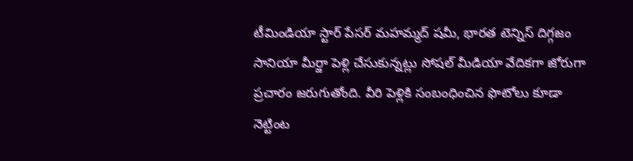టీమిండియా స్టార్ పేసర్ మహమ్మద్ షమీ, భారత టెన్నిస్ దిగ్గజం సానియా మీర్జా పెళ్లి చేసుకున్నట్లు సోషల్ మీడియా వేదికగా జోరుగా ప్రచారం జరుగుతోంది. వీరి పెళ్లికి సంబంధించిన ఫొటోలు కూడా నెట్టింట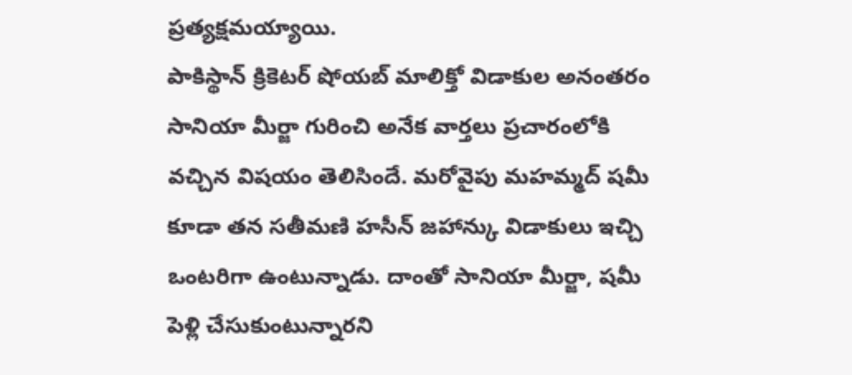ప్రత్యక్షమయ్యాయి.
పాకిస్థాన్ క్రికెటర్ షోయబ్ మాలిక్తో విడాకుల అనంతరం సానియా మీర్జా గురించి అనేక వార్తలు ప్రచారంలోకి వచ్చిన విషయం తెలిసిందే. మరోవైపు మహమ్మద్ షమీ కూడా తన సతీమణి హసీన్ జహాన్కు విడాకులు ఇచ్చి ఒంటరిగా ఉంటున్నాడు. దాంతో సానియా మీర్జా, షమీ పెళ్లి చేసుకుంటున్నారని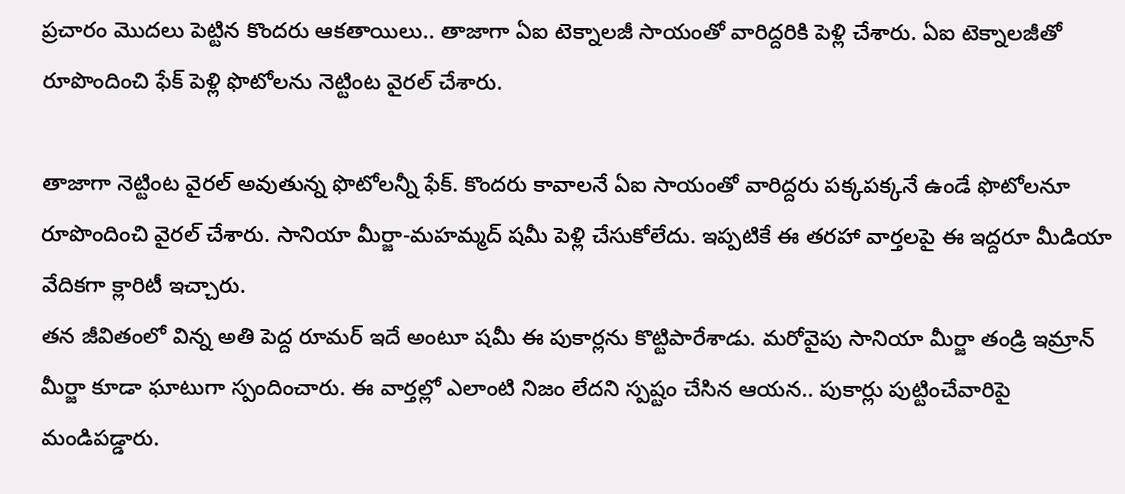ప్రచారం మొదలు పెట్టిన కొందరు ఆకతాయిలు.. తాజాగా ఏఐ టెక్నాలజీ సాయంతో వారిద్దరికి పెళ్లి చేశారు. ఏఐ టెక్నాలజీతో రూపొందించి ఫేక్ పెళ్లి ఫొటోలను నెట్టింట వైరల్ చేశారు.

తాజాగా నెట్టింట వైరల్ అవుతున్న ఫొటోలన్నీ ఫేక్. కొందరు కావాలనే ఏఐ సాయంతో వారిద్దరు పక్కపక్కనే ఉండే ఫొటోలనూ రూపొందించి వైరల్ చేశారు. సానియా మీర్జా-మహమ్మద్ షమీ పెళ్లి చేసుకోలేదు. ఇప్పటికే ఈ తరహా వార్తలపై ఈ ఇద్దరూ మీడియా వేదికగా క్లారిటీ ఇచ్చారు.
తన జీవితంలో విన్న అతి పెద్ద రూమర్ ఇదే అంటూ షమీ ఈ పుకార్లను కొట్టిపారేశాడు. మరోవైపు సానియా మీర్జా తండ్రి ఇమ్రాన్ మీర్జా కూడా ఘాటుగా స్పందించారు. ఈ వార్తల్లో ఎలాంటి నిజం లేదని స్పష్టం చేసిన ఆయన.. పుకార్లు పుట్టించేవారిపై మండిపడ్డారు.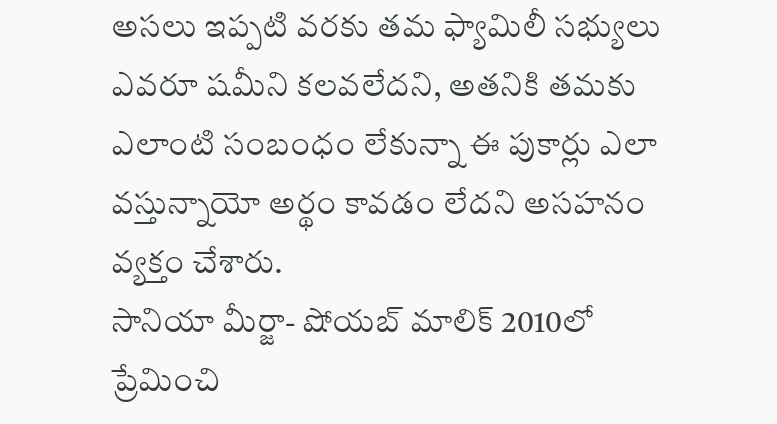అసలు ఇప్పటి వరకు తమ ఫ్యామిలీ సభ్యులు ఎవరూ షమీని కలవలేదని, అతనికి తమకు ఎలాంటి సంబంధం లేకున్నా ఈ పుకార్లు ఎలా వస్తున్నాయో అర్థం కావడం లేదని అసహనం వ్యక్తం చేశారు.
సానియా మీర్జా- షోయబ్ మాలిక్ 2010లో ప్రేమించి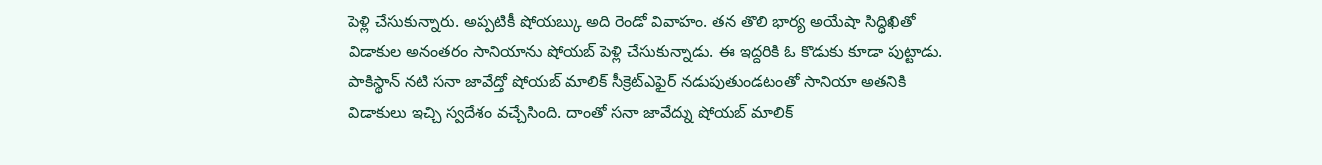పెళ్లి చేసుకున్నారు. అప్పటికీ షోయబ్కు అది రెండో వివాహం. తన తొలి భార్య అయేషా సిద్ధిఖితో విడాకుల అనంతరం సానియాను షోయబ్ పెళ్లి చేసుకున్నాడు. ఈ ఇద్దరికి ఓ కొడుకు కూడా పుట్టాడు. పాకిస్థాన్ నటి సనా జావేద్తో షోయబ్ మాలిక్ సీక్రెట్ఎఫైర్ నడుపుతుండటంతో సానియా అతనికి విడాకులు ఇచ్చి స్వదేశం వచ్చేసింది. దాంతో సనా జావేద్ను షోయబ్ మాలిక్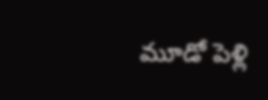మూడో పెళ్లి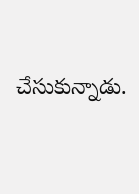చేసుకున్నాడు.